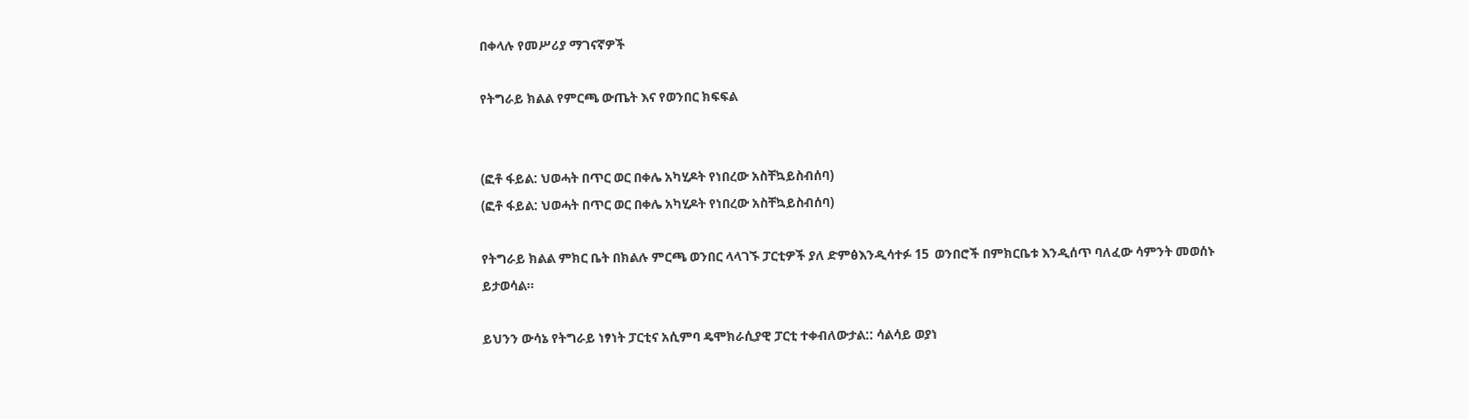በቀላሉ የመሥሪያ ማገናኛዎች

የትግራይ ክልል የምርጫ ውጤት እና የወንበር ክፍፍል


(ፎቶ ፋይል: ህወሓት በጥር ወር በቀሌ አካሂዶት የነበረው አስቸኳይስብሰባ)
(ፎቶ ፋይል: ህወሓት በጥር ወር በቀሌ አካሂዶት የነበረው አስቸኳይስብሰባ)

የትግራይ ክልል ምክር ቤት በክልሉ ምርጫ ወንበር ላላገኙ ፓርቲዎች ያለ ድምፅእንዲሳተፉ 15  ወንበሮች በምክርቤቱ እንዲሰጥ ባለፈው ሳምንት መወሰኑ ይታወሳል።

ይህንን ውሳኔ የትግራይ ነፃነት ፓርቲና አሲምባ ዴሞክራሲያዊ ፓርቲ ተቀብለውታል:: ሳልሳይ ወያነ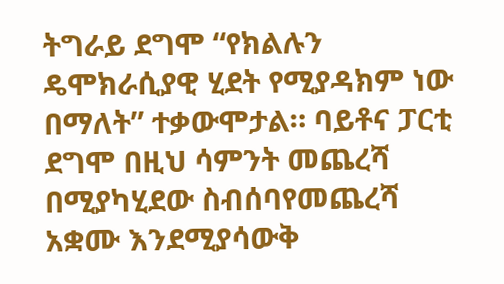ትግራይ ደግሞ “የክልሉን ዴሞክራሲያዊ ሂደት የሚያዳክም ነው በማለት” ተቃውሞታል። ባይቶና ፓርቲ ደግሞ በዚህ ሳምንት መጨረሻ በሚያካሂደው ስብሰባየመጨረሻ አቋሙ እንደሚያሳውቅ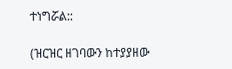ተነግሯል::

(ዝርዝር ዘገባውን ከተያያዘው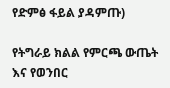የድምፅ ፋይል ያዳምጡ)

የትግራይ ክልል የምርጫ ውጤት እና የወንበር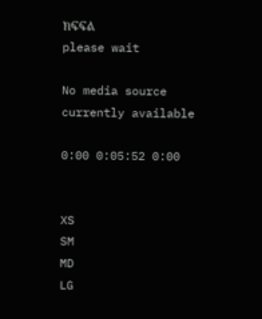ክፍፍል
please wait

No media source currently available

0:00 0:05:52 0:00


XS
SM
MD
LG